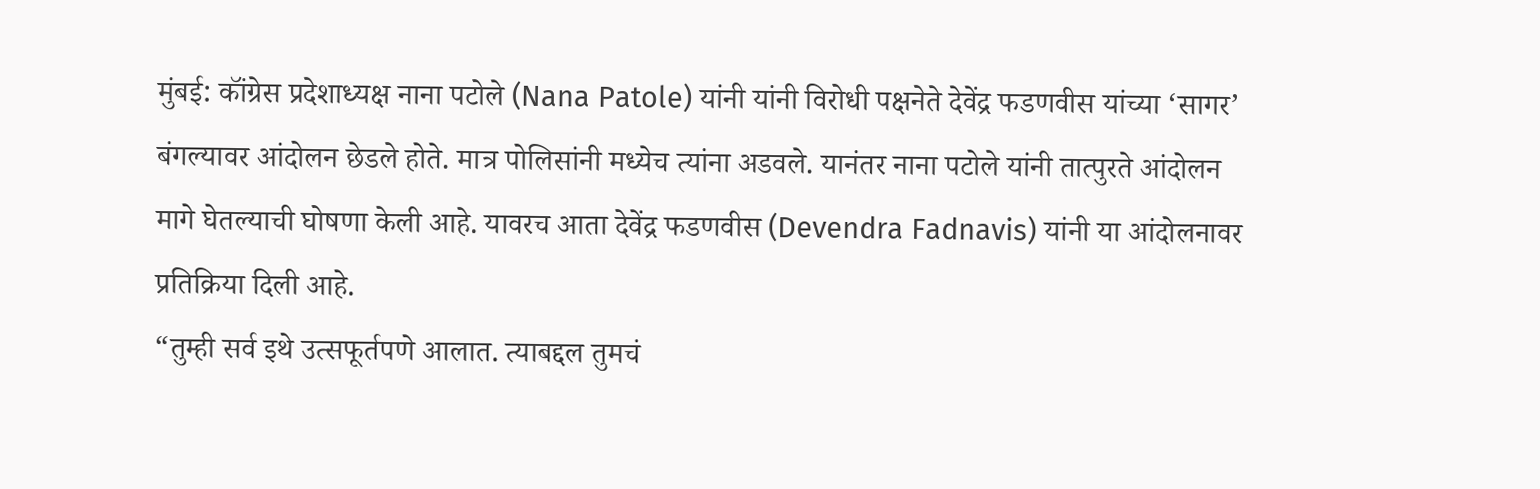मुंबई: कॉंग्रेस प्रदेशाध्यक्ष नाना पटोले (Nana Patole) यांनी यांनी विरोधी पक्षनेते देवेंद्र फडणवीस यांच्या ‘सागर’ बंगल्यावर आंदोलन छेडले होते. मात्र पोलिसांनी मध्येच त्यांना अडवले. यानंतर नाना पटोले यांनी तात्पुरते आंदोलन मागे घेतल्याची घोषणा केली आहे. यावरच आता देवेंद्र फडणवीस (Devendra Fadnavis) यांनी या आंदोलनावर प्रतिक्रिया दिली आहे.
“तुम्ही सर्व इथे उत्सफूर्तपणे आलात. त्याबद्दल तुमचं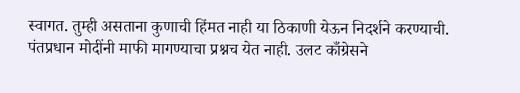स्वागत. तुम्ही असताना कुणाची हिंमत नाही या ठिकाणी येऊन निदर्शने करण्याची. पंतप्रधान मोदींनी माफी मागण्याचा प्रश्नच येत नाही. उलट काँग्रेसने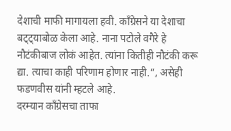देशाची माफी मागायला हवी. काँग्रेसने या देशाचा बट्ट्याबोळ केला आहे. नाना पटोले वगैरे हे नौटंकीबाज लोकं आहेत. त्यांना कितीही नौटंकी करू द्या. त्याचा काही परिणाम होणार नाही.”, असेही फडणवीस यांनी म्हटले आहे.
दरम्यान कॉंग्रेसचा ताफा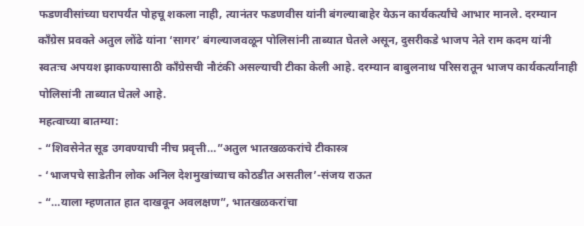फडणवीसांच्या घरापर्यंत पोहचू शकला नाही, त्यानंतर फडणवीस यांनी बंगल्याबाहेर येऊन कार्यकर्त्यांचे आभार मानले. दरम्यान काँग्रेस प्रवक्ते अतुल लोंढे यांना ‘सागर’ बंगल्याजवळून पोलिसांनी ताब्यात घेतले असून, दुसरीकडे भाजप नेते राम कदम यांनी स्वतःच अपयश झाकण्यासाठी कॉंग्रेसची नौटंकी असल्याची टीका केली आहे. दरम्यान बाबुलनाथ परिसरातून भाजप कार्यकर्त्यांनाही पोलिसांनी ताब्यात घेतले आहे.
महत्वाच्या बातम्या:
- “शिवसेनेत सूड उगवण्याची नीच प्रवृत्ती…”अतुल भातखळकरांचे टीकास्त्र
- ‘भाजपचे साडेतीन लोक अनिल देशमुखांच्याच कोठडीत असतील’-संजय राऊत
- “…याला म्हणतात हात दाखवून अवलक्षण”, भातखळकरांचा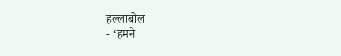हल्लाबोल
- ‘हमने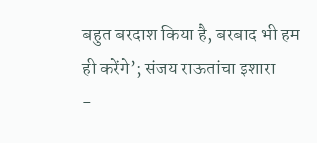बहुत बरदाश किया है, बरबाद भी हम ही करेंगे’; संजय राऊतांचा इशारा
-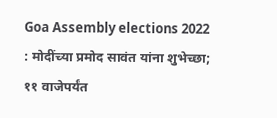Goa Assembly elections 2022 : मोदींच्या प्रमोद सावंत यांना शुभेच्छा; ११ वाजेपर्यंत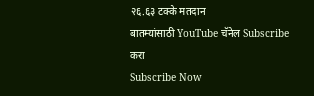२६.६३ टक्के मतदान
बातम्यांसाठी YouTube चॅनेल Subscribe करा
Subscribe Now